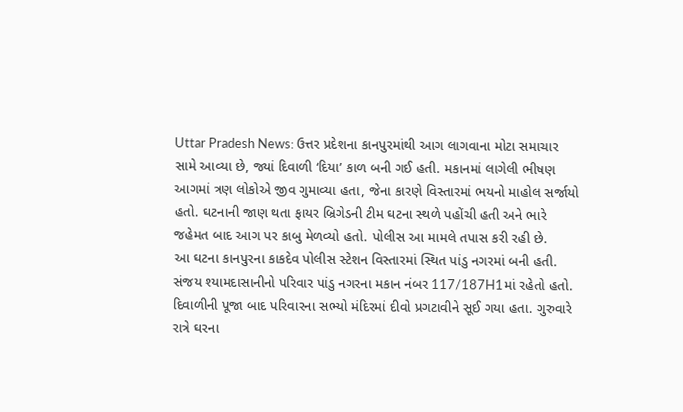Uttar Pradesh News: ઉત્તર પ્રદેશના કાનપુરમાંથી આગ લાગવાના મોટા સમાચાર સામે આવ્યા છે, જ્યાં દિવાળી ‘દિયા’ કાળ બની ગઈ હતી. મકાનમાં લાગેલી ભીષણ આગમાં ત્રણ લોકોએ જીવ ગુમાવ્યા હતા, જેના કારણે વિસ્તારમાં ભયનો માહોલ સર્જાયો હતો. ઘટનાની જાણ થતા ફાયર બ્રિગેડની ટીમ ઘટના સ્થળે પહોંચી હતી અને ભારે જહેમત બાદ આગ પર કાબુ મેળવ્યો હતો. પોલીસ આ મામલે તપાસ કરી રહી છે.
આ ઘટના કાનપુરના કાકદેવ પોલીસ સ્ટેશન વિસ્તારમાં સ્થિત પાંડુ નગરમાં બની હતી. સંજય શ્યામદાસાનીનો પરિવાર પાંડુ નગરના મકાન નંબર 117/187H1માં રહેતો હતો. દિવાળીની પૂજા બાદ પરિવારના સભ્યો મંદિરમાં દીવો પ્રગટાવીને સૂઈ ગયા હતા. ગુરુવારે રાત્રે ઘરના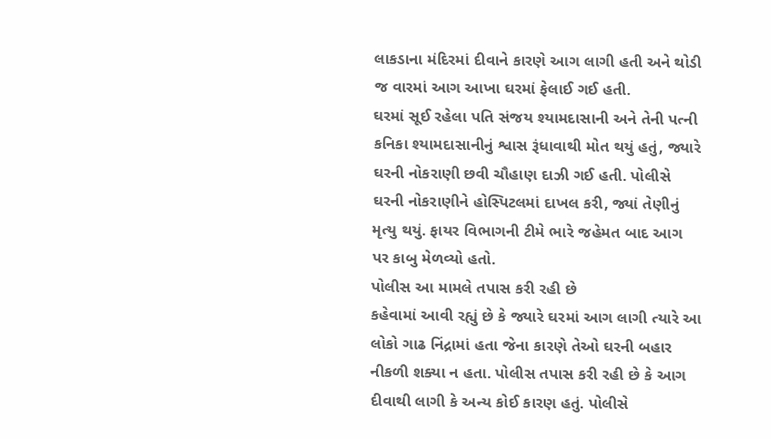લાકડાના મંદિરમાં દીવાને કારણે આગ લાગી હતી અને થોડી જ વારમાં આગ આખા ઘરમાં ફેલાઈ ગઈ હતી.
ઘરમાં સૂઈ રહેલા પતિ સંજય શ્યામદાસાની અને તેની પત્ની કનિકા શ્યામદાસાનીનું શ્વાસ રૂંધાવાથી મોત થયું હતું, જ્યારે ઘરની નોકરાણી છવી ચૌહાણ દાઝી ગઈ હતી. પોલીસે ઘરની નોકરાણીને હોસ્પિટલમાં દાખલ કરી, જ્યાં તેણીનું મૃત્યુ થયું. ફાયર વિભાગની ટીમે ભારે જહેમત બાદ આગ પર કાબુ મેળવ્યો હતો.
પોલીસ આ મામલે તપાસ કરી રહી છે
કહેવામાં આવી રહ્યું છે કે જ્યારે ઘરમાં આગ લાગી ત્યારે આ લોકો ગાઢ નિંદ્રામાં હતા જેના કારણે તેઓ ઘરની બહાર નીકળી શક્યા ન હતા. પોલીસ તપાસ કરી રહી છે કે આગ દીવાથી લાગી કે અન્ય કોઈ કારણ હતું. પોલીસે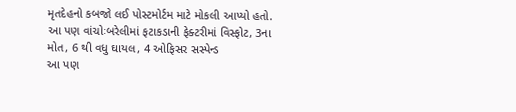મૃતદેહનો કબજો લઈ પોસ્ટમોર્ટમ માટે મોકલી આપ્યો હતો.
આ પણ વાંચોઃબરેલીમાં ફટાકડાની ફેક્ટરીમાં વિસ્ફોટ, 3ના મોત, 6 થી વધુ ઘાયલ, 4 ઓફિસર સસ્પેન્ડ
આ પણ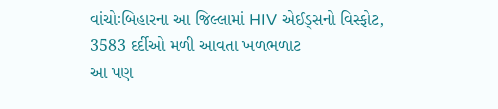વાંચોઃબિહારના આ જિલ્લામાં HIV એઈડ્સનો વિસ્ફોટ, 3583 દર્દીઓ મળી આવતા ખળભળાટ
આ પણ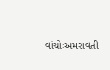વાંચોઃઅમરાવતી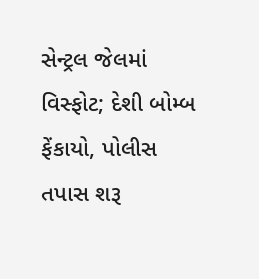સેન્ટ્રલ જેલમાં વિસ્ફોટ; દેશી બોમ્બ ફેંકાયો, પોલીસ તપાસ શરૂ